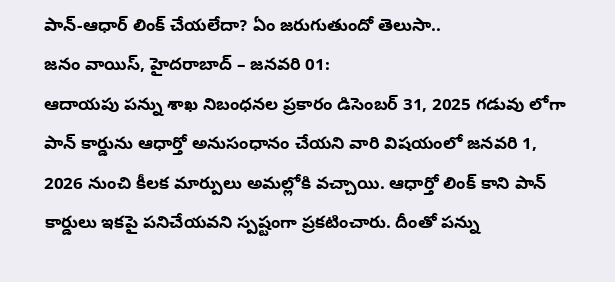పాన్-ఆధార్ లింక్ చేయలేదా? ఏం జరుగుతుందో తెలుసా..
జనం వాయిస్, హైదరాబాద్ – జనవరి 01:
ఆదాయపు పన్ను శాఖ నిబంధనల ప్రకారం డిసెంబర్ 31, 2025 గడువు లోగా పాన్ కార్డును ఆధార్తో అనుసంధానం చేయని వారి విషయంలో జనవరి 1, 2026 నుంచి కీలక మార్పులు అమల్లోకి వచ్చాయి. ఆధార్తో లింక్ కాని పాన్ కార్డులు ఇకపై పనిచేయవని స్పష్టంగా ప్రకటించారు. దీంతో పన్ను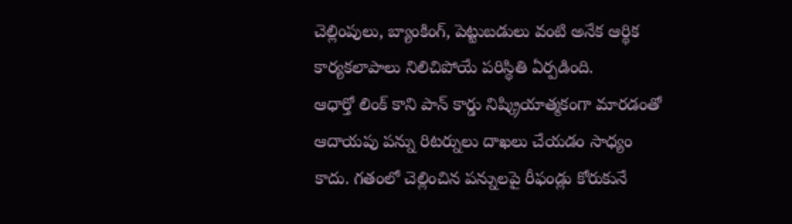చెల్లింపులు, బ్యాంకింగ్, పెట్టుబడులు వంటి అనేక ఆర్థిక కార్యకలాపాలు నిలిచిపోయే పరిస్థితి ఏర్పడింది.
ఆధార్తో లింక్ కాని పాన్ కార్డు నిష్క్రియాత్మకంగా మారడంతో ఆదాయపు పన్ను రిటర్నులు దాఖలు చేయడం సాధ్యం కాదు. గతంలో చెల్లించిన పన్నులపై రీఫండ్లు కోరుకునే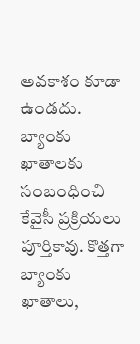అవకాశం కూడా ఉండదు. బ్యాంకు ఖాతాలకు సంబంధించి కేవైసీ ప్రక్రియలు పూర్తికావు. కొత్తగా బ్యాంకు ఖాతాలు,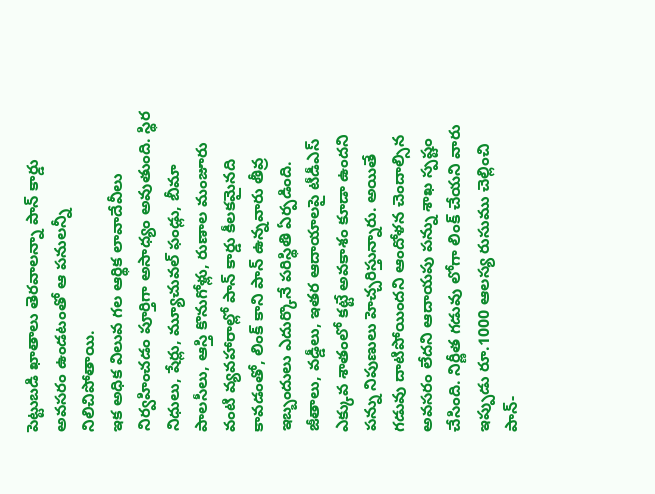పెట్టుబడి ఖాతాలు తెరవాలన్నా పాన్ కార్డు అవసరం ఉండటంతో ఆ పనులన్నీ నిలిచిపోతాయి.
ఇక అధిక విలువ గల ఆర్థిక లావాదేవీలు నిర్వహించడం పూర్తిగా అసాధ్యం అవుతుంది. స్థిర నిధులు, షేర్లు, మ్యూచువల్ ఫండ్లు, బీమా పాలసీలు, ఆస్తి కొనుగోళ్లు, రుణాల మంజూరు వంటి వ్యవహారాల్లో పాన్ కార్డు కీలకమైనది కావడంతో, లింక్ కాని పాన్ ఉన్నవారు తీవ్ర ఇబ్బందులు ఎదుర్కొనే పరిస్థితి ఏర్పడింది. జీతాలు, వడ్డీలు, ఇతర ఆదాయాలపై టీడీఎస్ ఎక్కువ శాతంలో కట్టే అవకాశం కూడా ఉందని పన్ను నిపుణులు హెచ్చరిస్తున్నారు. అయితే గడువు దాటిపోయిందని ఆందోళన చెందాల్సిన అవసరం లేదని ఆదాయపు పన్ను శాఖ స్పష్టం చేసింది. నిర్ణీత గడువు లోగా లింక్ చేయని వారు ఇప్పుడు రూ.1000 ఆలస్య రుసుము చెల్లించి పాన్-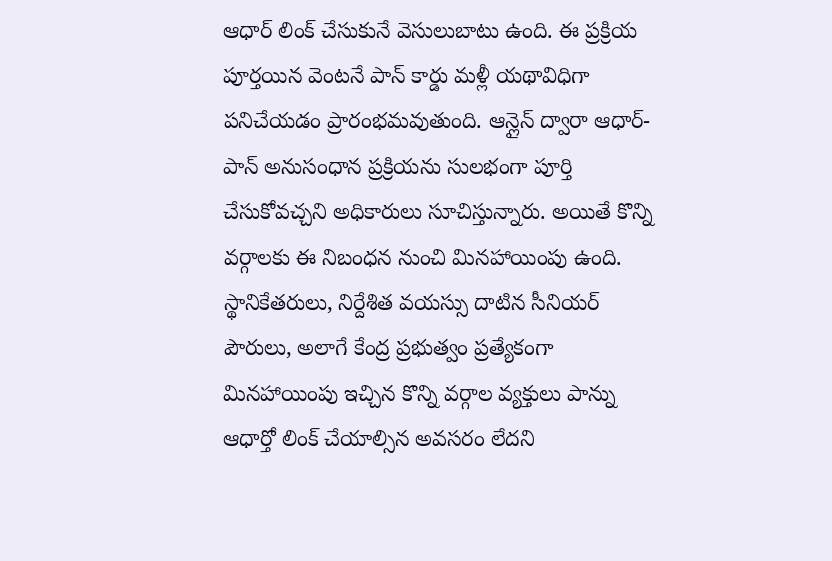ఆధార్ లింక్ చేసుకునే వెసులుబాటు ఉంది. ఈ ప్రక్రియ పూర్తయిన వెంటనే పాన్ కార్డు మళ్లీ యథావిధిగా పనిచేయడం ప్రారంభమవుతుంది. ఆన్లైన్ ద్వారా ఆధార్-పాన్ అనుసంధాన ప్రక్రియను సులభంగా పూర్తి చేసుకోవచ్చని అధికారులు సూచిస్తున్నారు. అయితే కొన్ని వర్గాలకు ఈ నిబంధన నుంచి మినహాయింపు ఉంది. స్థానికేతరులు, నిర్దేశిత వయస్సు దాటిన సీనియర్ పౌరులు, అలాగే కేంద్ర ప్రభుత్వం ప్రత్యేకంగా మినహాయింపు ఇచ్చిన కొన్ని వర్గాల వ్యక్తులు పాన్ను ఆధార్తో లింక్ చేయాల్సిన అవసరం లేదని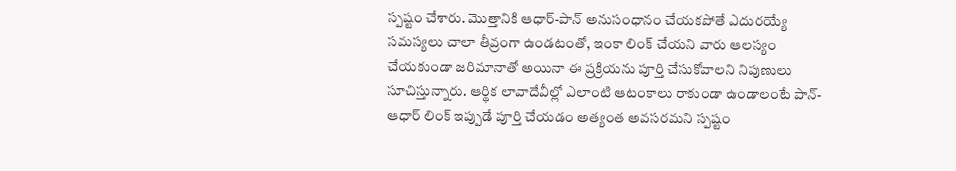స్పష్టం చేశారు. మొత్తానికి ఆధార్-పాన్ అనుసంధానం చేయకపోతే ఎదురయ్యే సమస్యలు చాలా తీవ్రంగా ఉండటంతో, ఇంకా లింక్ చేయని వారు ఆలస్యం చేయకుండా జరిమానాతో అయినా ఈ ప్రక్రియను పూర్తి చేసుకోవాలని నిపుణులు సూచిస్తున్నారు. ఆర్థిక లావాదేవీల్లో ఎలాంటి ఆటంకాలు రాకుండా ఉండాలంటే పాన్-ఆధార్ లింక్ ఇప్పుడే పూర్తి చేయడం అత్యంత అవసరమని స్పష్టం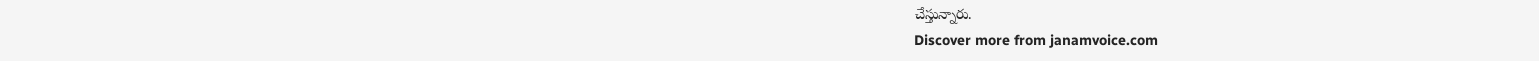చేస్తున్నారు.
Discover more from janamvoice.com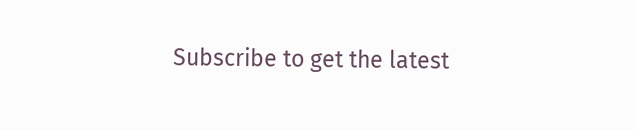Subscribe to get the latest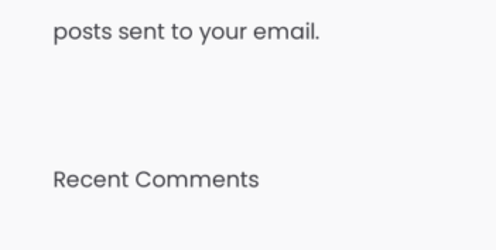posts sent to your email.




Recent Comments